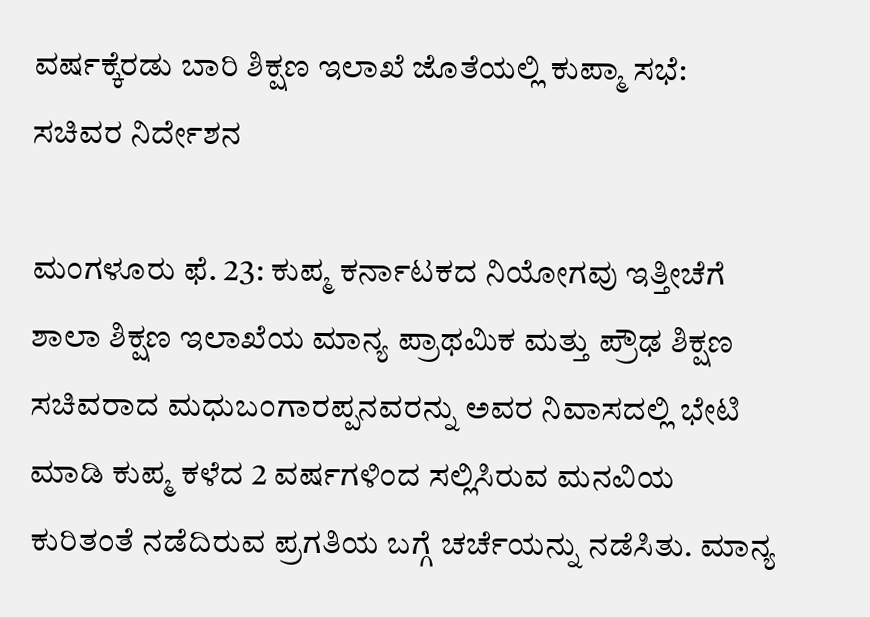ವರ್ಷಕ್ಕೆರಡು ಬಾರಿ ಶಿಕ್ಷಣ ಇಲಾಖೆ ಜೊತೆಯಲ್ಲಿ ಕುಪ್ಮಾ ಸಭೆ: ಸಚಿವರ ನಿರ್ದೇಶನ

ಮಂಗಳೂರು ಫೆ. 23: ಕುಪ್ಮ ಕರ್ನಾಟಕದ ನಿಯೋಗವು ಇತ್ತೀಚೆಗೆ ಶಾಲಾ ಶಿಕ್ಷಣ ಇಲಾಖೆಯ ಮಾನ್ಯ ಪ್ರಾಥಮಿಕ ಮತ್ತು ಪ್ರೌಢ ಶಿಕ್ಷಣ ಸಚಿವರಾದ ಮಧುಬಂಗಾರಪ್ಪನವರನ್ನು ಅವರ ನಿವಾಸದಲ್ಲಿ ಭೇಟಿ ಮಾಡಿ ಕುಪ್ಮ ಕಳೆದ 2 ವರ್ಷಗಳಿಂದ ಸಲ್ಲಿಸಿರುವ ಮನವಿಯ ಕುರಿತಂತೆ ನಡೆದಿರುವ ಪ್ರಗತಿಯ ಬಗ್ಗೆ ಚರ್ಚೆಯನ್ನು ನಡೆಸಿತು. ಮಾನ್ಯ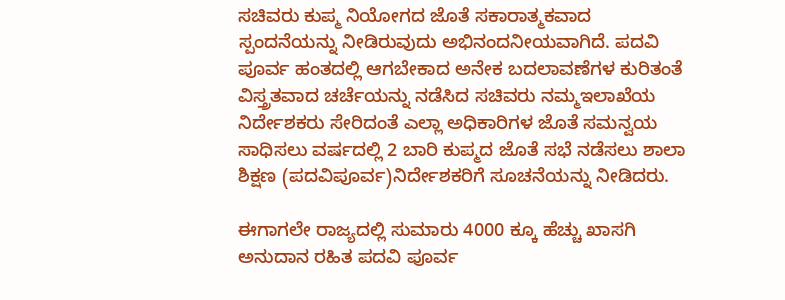ಸಚಿವರು ಕುಪ್ಮ ನಿಯೋಗದ ಜೊತೆ ಸಕಾರಾತ್ಮಕವಾದ ಸ್ಪಂದನೆಯನ್ನು ನೀಡಿರುವುದು ಅಭಿನಂದನೀಯವಾಗಿದೆ. ಪದವಿ ಪೂರ್ವ ಹಂತದಲ್ಲಿ ಆಗಬೇಕಾದ ಅನೇಕ ಬದಲಾವಣೆಗಳ ಕುರಿತಂತೆ ವಿಸ್ತ್ರತವಾದ ಚರ್ಚೆಯನ್ನು ನಡೆಸಿದ ಸಚಿವರು ನಮ್ಮಇಲಾಖೆಯ ನಿರ್ದೇಶಕರು ಸೇರಿದಂತೆ ಎಲ್ಲಾ ಅಧಿಕಾರಿಗಳ ಜೊತೆ ಸಮನ್ವಯ ಸಾಧಿಸಲು ವರ್ಷದಲ್ಲಿ 2 ಬಾರಿ ಕುಪ್ಮದ ಜೊತೆ ಸಭೆ ನಡೆಸಲು ಶಾಲಾ ಶಿಕ್ಷಣ (ಪದವಿಪೂರ್ವ)ನಿರ್ದೇಶಕರಿಗೆ ಸೂಚನೆಯನ್ನು ನೀಡಿದರು.

ಈಗಾಗಲೇ ರಾಜ್ಯದಲ್ಲಿ ಸುಮಾರು 4000 ಕ್ಕೂ ಹೆಚ್ಚು ಖಾಸಗಿ ಅನುದಾನ ರಹಿತ ಪದವಿ ಪೂರ್ವ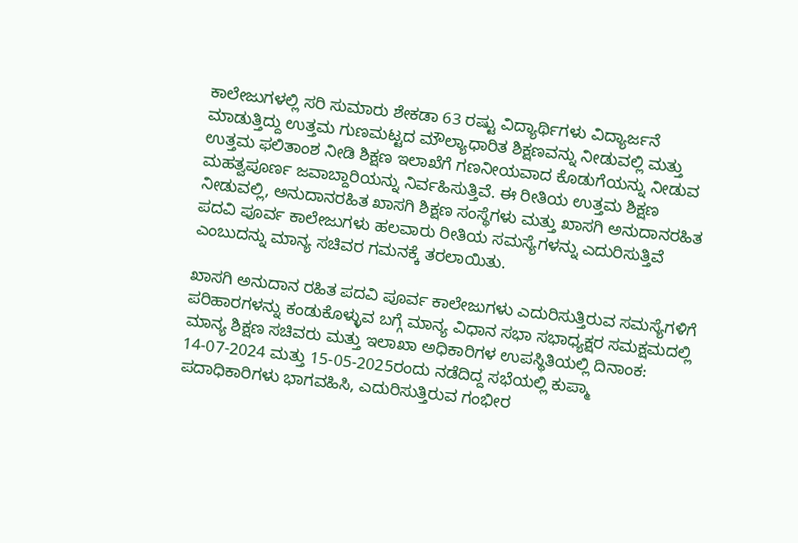ಕಾಲೇಜುಗಳಲ್ಲಿ ಸರಿ ಸುಮಾರು ಶೇಕಡಾ 63 ರಷ್ಟು ವಿದ್ಯಾರ್ಥಿಗಳು ವಿದ್ಯಾರ್ಜನೆ ಮಾಡುತ್ತಿದ್ದು ಉತ್ತಮ ಗುಣಮಟ್ಟದ ಮೌಲ್ಯಾಧಾರಿತ ಶಿಕ್ಷಣವನ್ನು ನೀಡುವಲ್ಲಿ ಮತ್ತು ಉತ್ತಮ ಫಲಿತಾಂಶ ನೀಡಿ ಶಿಕ್ಷಣ ಇಲಾಖೆಗೆ ಗಣನೀಯವಾದ ಕೊಡುಗೆಯನ್ನು ನೀಡುವ ಮಹತ್ವಪೂರ್ಣ ಜವಾಬ್ದಾರಿಯನ್ನು ನಿರ್ವಹಿಸುತ್ತಿವೆ. ಈ ರೀತಿಯ ಉತ್ತಮ ಶಿಕ್ಷಣ ನೀಡುವಲ್ಲಿ, ಅನುದಾನರಹಿತ ಖಾಸಗಿ ಶಿಕ್ಷಣ ಸಂಸ್ಥೆಗಳು ಮತ್ತು ಖಾಸಗಿ ಅನುದಾನರಹಿತ ಪದವಿ ಪೂರ್ವ ಕಾಲೇಜುಗಳು ಹಲವಾರು ರೀತಿಯ ಸಮಸ್ಯೆಗಳನ್ನು ಎದುರಿಸುತ್ತಿವೆ ಎಂಬುದನ್ನು ಮಾನ್ಯ ಸಚಿವರ ಗಮನಕ್ಕೆ ತರಲಾಯಿತು.

ಖಾಸಗಿ ಅನುದಾನ ರಹಿತ ಪದವಿ ಪೂರ್ವ ಕಾಲೇಜುಗಳು ಎದುರಿಸುತ್ತಿರುವ ಸಮಸ್ಯೆಗಳಿಗೆ ಪರಿಹಾರಗಳನ್ನು ಕಂಡುಕೊಳ್ಳುವ ಬಗ್ಗೆ ಮಾನ್ಯ ವಿಧಾನ ಸಭಾ ಸಭಾಧ್ಯಕ್ಷರ ಸಮಕ್ಷಮದಲ್ಲಿ ಮಾನ್ಯ ಶಿಕ್ಷಣ ಸಚಿವರು ಮತ್ತು ಇಲಾಖಾ ಅಧಿಕಾರಿಗಳ ಉಪಸ್ಥಿತಿಯಲ್ಲಿ ದಿನಾಂಕ: 14-07-2024 ಮತ್ತು 15-05-2025ರಂದು ನಡೆದಿದ್ದ ಸಭೆಯಲ್ಲಿ ಕುಪ್ಮಾ ಪದಾಧಿಕಾರಿಗಳು ಭಾಗವಹಿಸಿ, ಎದುರಿಸುತ್ತಿರುವ ಗಂಭೀರ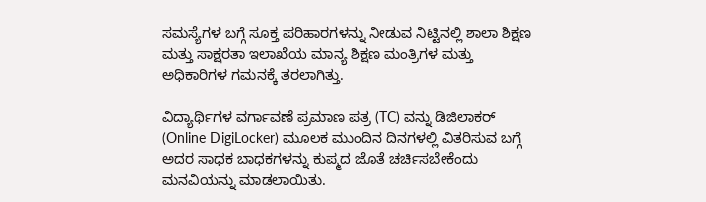ಸಮಸ್ಯೆಗಳ ಬಗ್ಗೆ ಸೂಕ್ತ ಪರಿಹಾರಗಳನ್ನು ನೀಡುವ ನಿಟ್ಟಿನಲ್ಲಿ ಶಾಲಾ ಶಿಕ್ಷಣ ಮತ್ತು ಸಾಕ್ಷರತಾ ಇಲಾಖೆಯ ಮಾನ್ಯ ಶಿಕ್ಷಣ ಮಂತ್ರಿಗಳ ಮತ್ತು ಅಧಿಕಾರಿಗಳ ಗಮನಕ್ಕೆ ತರಲಾಗಿತ್ತು.

ವಿದ್ಯಾರ್ಥಿಗಳ ವರ್ಗಾವಣೆ ಪ್ರಮಾಣ ಪತ್ರ (TC) ವನ್ನು ಡಿಜಿಲಾಕರ್ (Online DigiLocker) ಮೂಲಕ ಮುಂದಿನ ದಿನಗಳಲ್ಲಿ ವಿತರಿಸುವ ಬಗ್ಗೆ ಅದರ ಸಾಧಕ ಬಾಧಕಗಳನ್ನು ಕುಪ್ಮದ ಜೊತೆ ಚರ್ಚಿಸಬೇಕೆಂದು ಮನವಿಯನ್ನು ಮಾಡಲಾಯಿತು.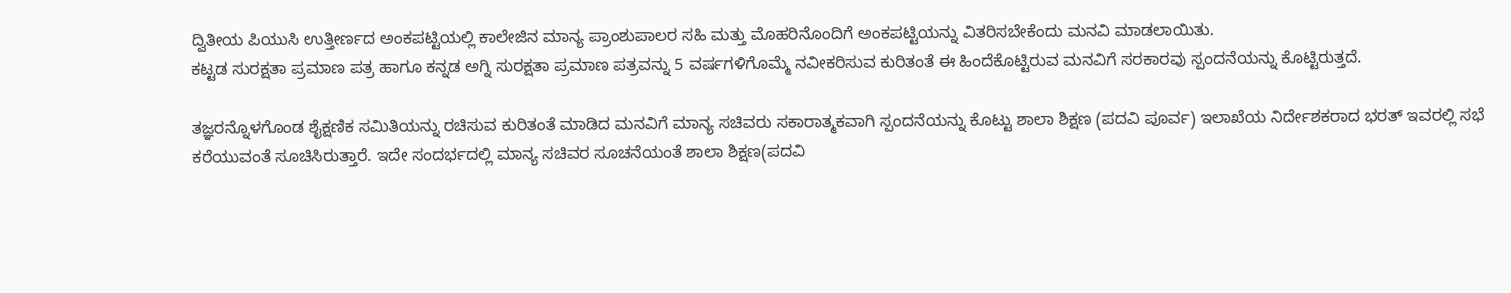ದ್ವಿತೀಯ ಪಿಯುಸಿ ಉತ್ತೀರ್ಣದ ಅಂಕಪಟ್ಟಿಯಲ್ಲಿ ಕಾಲೇಜಿನ ಮಾನ್ಯ ಪ್ರಾಂಶುಪಾಲರ ಸಹಿ ಮತ್ತು ಮೊಹರಿನೊಂದಿಗೆ ಅಂಕಪಟ್ಟಿಯನ್ನು ವಿತರಿಸಬೇಕೆಂದು ಮನವಿ ಮಾಡಲಾಯಿತು.
ಕಟ್ಟಡ ಸುರಕ್ಷತಾ ಪ್ರಮಾಣ ಪತ್ರ ಹಾಗೂ ಕನ್ನಡ ಅಗ್ನಿ ಸುರಕ್ಷತಾ ಪ್ರಮಾಣ ಪತ್ರವನ್ನು 5 ವರ್ಷಗಳಿಗೊಮ್ಮೆ ನವೀಕರಿಸುವ ಕುರಿತಂತೆ ಈ ಹಿಂದೆಕೊಟ್ಟಿರುವ ಮನವಿಗೆ ಸರಕಾರವು ಸ್ಪಂದನೆಯನ್ನು ಕೊಟ್ಟಿರುತ್ತದೆ.

ತಜ್ಞರನ್ನೊಳಗೊಂಡ ಶೈಕ್ಷಣಿಕ ಸಮಿತಿಯನ್ನು ರಚಿಸುವ ಕುರಿತಂತೆ ಮಾಡಿದ ಮನವಿಗೆ ಮಾನ್ಯ ಸಚಿವರು ಸಕಾರಾತ್ಮಕವಾಗಿ ಸ್ಪಂದನೆಯನ್ನು ಕೊಟ್ಟು ಶಾಲಾ ಶಿಕ್ಷಣ (ಪದವಿ ಪೂರ್ವ) ಇಲಾಖೆಯ ನಿರ್ದೇಶಕರಾದ ಭರತ್‍ ಇವರಲ್ಲಿ ಸಭೆ ಕರೆಯುವಂತೆ ಸೂಚಿಸಿರುತ್ತಾರೆ. ಇದೇ ಸಂದರ್ಭದಲ್ಲಿ ಮಾನ್ಯ ಸಚಿವರ ಸೂಚನೆಯಂತೆ ಶಾಲಾ ಶಿಕ್ಷಣ(ಪದವಿ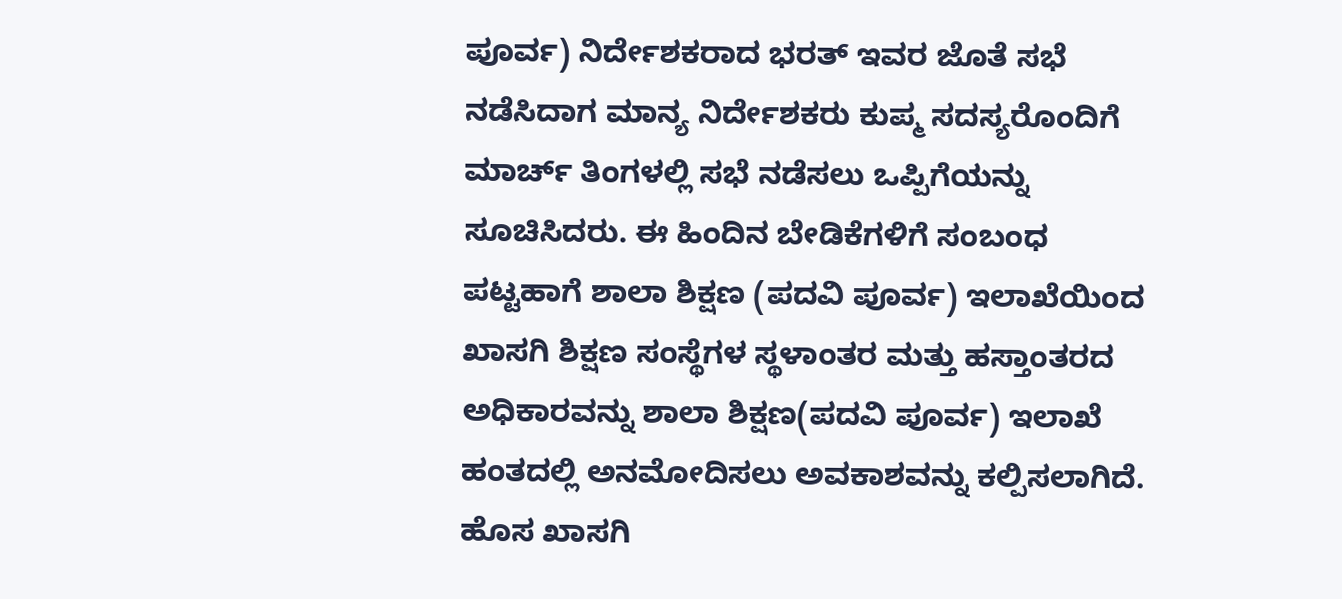ಪೂರ್ವ) ನಿರ್ದೇಶಕರಾದ ಭರತ್‍ ಇವರ ಜೊತೆ ಸಭೆ ನಡೆಸಿದಾಗ ಮಾನ್ಯ ನಿರ್ದೇಶಕರು ಕುಪ್ಮ ಸದಸ್ಯರೊಂದಿಗೆ ಮಾರ್ಚ್ ತಿಂಗಳಲ್ಲಿ ಸಭೆ ನಡೆಸಲು ಒಪ್ಪಿಗೆಯನ್ನು ಸೂಚಿಸಿದರು. ಈ ಹಿಂದಿನ ಬೇಡಿಕೆಗಳಿಗೆ ಸಂಬಂಧ ಪಟ್ಟಹಾಗೆ ಶಾಲಾ ಶಿಕ್ಷಣ (ಪದವಿ ಪೂರ್ವ) ಇಲಾಖೆಯಿಂದ ಖಾಸಗಿ ಶಿಕ್ಷಣ ಸಂಸ್ಥೆಗಳ ಸ್ಥಳಾಂತರ ಮತ್ತು ಹಸ್ತಾಂತರದ ಅಧಿಕಾರವನ್ನು ಶಾಲಾ ಶಿಕ್ಷಣ(ಪದವಿ ಪೂರ್ವ) ಇಲಾಖೆ ಹಂತದಲ್ಲಿ ಅನಮೋದಿಸಲು ಅವಕಾಶವನ್ನು ಕಲ್ಪಿಸಲಾಗಿದೆ. ಹೊಸ ಖಾಸಗಿ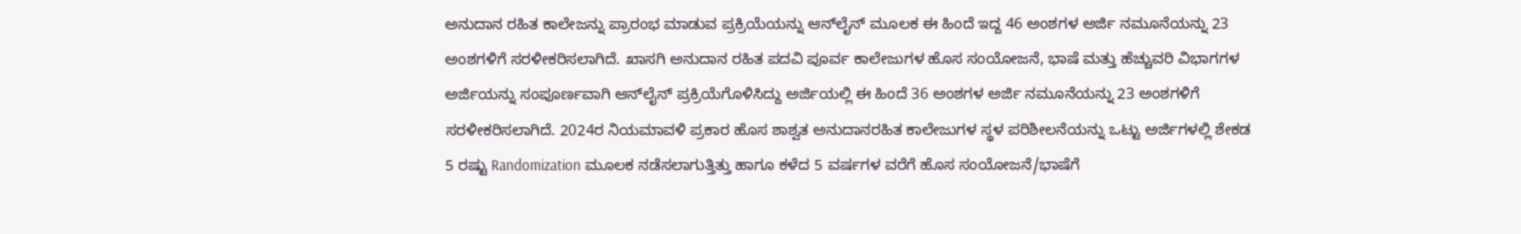ಅನುದಾನ ರಹಿತ ಕಾಲೇಜನ್ನು ಪ್ರಾರಂಭ ಮಾಡುವ ಪ್ರಕ್ರಿಯೆಯನ್ನು ಆನ್‍ಲೈನ್ ಮೂಲಕ ಈ ಹಿಂದೆ ಇದ್ದ 46 ಅಂಶಗಳ ಅರ್ಜಿ ನಮೂನೆಯನ್ನು 23 ಅಂಶಗಳಿಗೆ ಸರಳೀಕರಿಸಲಾಗಿದೆ. ಖಾಸಗಿ ಅನುದಾನ ರಹಿತ ಪದವಿ ಪೂರ್ವ ಕಾಲೇಜುಗಳ ಹೊಸ ಸಂಯೋಜನೆ, ಭಾಷೆ ಮತ್ತು ಹೆಚ್ಚುವರಿ ವಿಭಾಗಗಳ ಅರ್ಜಿಯನ್ನು ಸಂಪೂರ್ಣವಾಗಿ ಆನ್‍ಲೈನ್ ಪ್ರಕ್ರಿಯೆಗೊಳಿಸಿದ್ದು ಅರ್ಜಿಯಲ್ಲಿ ಈ ಹಿಂದೆ 36 ಅಂಶಗಳ ಅರ್ಜಿ ನಮೂನೆಯನ್ನು 23 ಅಂಶಗಳಿಗೆ ಸರಳೀಕರಿಸಲಾಗಿದೆ. 2024ರ ನಿಯಮಾವಳಿ ಪ್ರಕಾರ ಹೊಸ ಶಾಶ್ವತ ಅನುದಾನರಹಿತ ಕಾಲೇಜುಗಳ ಸ್ಥಳ ಪರಿಶೀಲನೆಯನ್ನು ಒಟ್ಟು ಅರ್ಜಿಗಳಲ್ಲಿ ಶೇಕಡ 5 ರಷ್ಟು Randomization ಮೂಲಕ ನಡೆಸಲಾಗುತ್ತಿತ್ತು ಹಾಗೂ ಕಳೆದ 5 ವರ್ಷಗಳ ವರೆಗೆ ಹೊಸ ಸಂಯೋಜನೆ/ಭಾಷೆಗೆ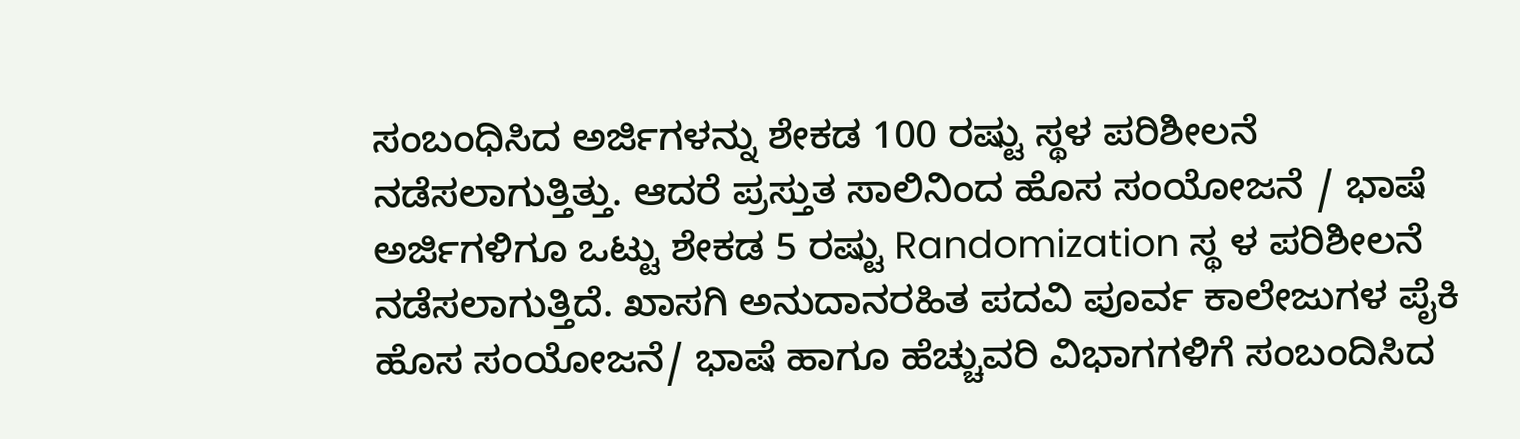ಸಂಬಂಧಿಸಿದ ಅರ್ಜಿಗಳನ್ನು ಶೇಕಡ 100 ರಷ್ಟು ಸ್ಥಳ ಪರಿಶೀಲನೆ ನಡೆಸಲಾಗುತ್ತಿತ್ತು. ಆದರೆ ಪ್ರಸ್ತುತ ಸಾಲಿನಿಂದ ಹೊಸ ಸಂಯೋಜನೆ / ಭಾಷೆ ಅರ್ಜಿಗಳಿಗೂ ಒಟ್ಟು ಶೇಕಡ 5 ರಷ್ಟು Randomization ಸ್ಥ ಳ ಪರಿಶೀಲನೆ ನಡೆಸಲಾಗುತ್ತಿದೆ. ಖಾಸಗಿ ಅನುದಾನರಹಿತ ಪದವಿ ಪೂರ್ವ ಕಾಲೇಜುಗಳ ಪೈಕಿ ಹೊಸ ಸಂಯೋಜನೆ/ ಭಾಷೆ ಹಾಗೂ ಹೆಚ್ಚುವರಿ ವಿಭಾಗಗಳಿಗೆ ಸಂಬಂದಿಸಿದ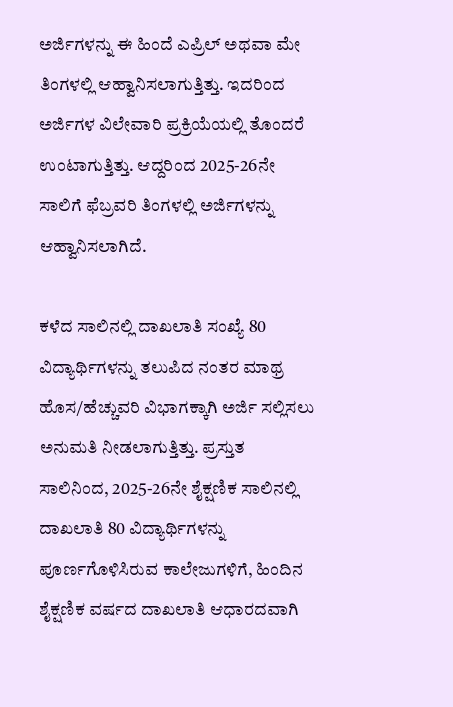ಅರ್ಜಿಗಳನ್ನು ಈ ಹಿಂದೆ ಎಪ್ರಿಲ್‍ ಅಥವಾ ಮೇ ತಿಂಗಳಲ್ಲಿ ಆಹ್ವಾನಿಸಲಾಗುತ್ತಿತ್ತು. ಇದರಿಂದ ಅರ್ಜಿಗಳ ವಿಲೇವಾರಿ ಪ್ರಕ್ರಿಯೆಯಲ್ಲಿ ತೊಂದರೆ ಉಂಟಾಗುತ್ತಿತ್ತು. ಆದ್ದರಿಂದ 2025-26ನೇ ಸಾಲಿಗೆ ಫೆಬ್ರವರಿ ತಿಂಗಳಲ್ಲಿ ಅರ್ಜಿಗಳನ್ನು ಆಹ್ವಾನಿಸಲಾಗಿದೆ.

ಕಳೆದ ಸಾಲಿನಲ್ಲಿ ದಾಖಲಾತಿ ಸಂಖ್ಯೆ 80 ವಿದ್ಯಾರ್ಥಿಗಳನ್ನು ತಲುಪಿದ ನಂತರ ಮಾಥ್ರ ಹೊಸ/ಹೆಚ್ಚುವರಿ ವಿಭಾಗಕ್ಕಾಗಿ ಅರ್ಜಿ ಸಲ್ಲಿಸಲು ಅನುಮತಿ ನೀಡಲಾಗುತ್ತಿತ್ತು. ಪ್ರಸ್ತುತ ಸಾಲಿನಿಂದ, 2025-26ನೇ ಶೈಕ್ಷಣಿಕ ಸಾಲಿನಲ್ಲಿ ದಾಖಲಾತಿ 80 ವಿದ್ಯಾರ್ಥಿಗಳನ್ನು ಪೂರ್ಣಗೊಳಿಸಿರುವ ಕಾಲೇಜುಗಳಿಗೆ, ಹಿಂದಿನ ಶೈಕ್ಷಣಿಕ ವರ್ಷದ ದಾಖಲಾತಿ ಆಧಾರದವಾಗಿ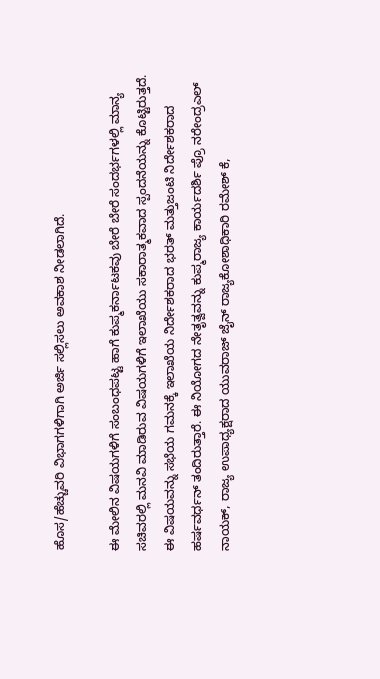ಹೊಸ/ಹೆಚ್ಚುವರಿ ವಿಭಾಗಗಳಿಗಾಗಿ ಅರ್ಜಿ ಸಲ್ಲಿಸಲು ಅವಕಾಶ ನೀಡಲಾಗಿದೆ.

ಈ ಮೇಲಿನ ವಿಷಯಗಳಿಗೆ ಸಂಬಂಧಪಟ್ಟ ಹಾಗೆ ಕುಪ್ಮಕರ್ನಾಟಕವು ಬೇರೆ ಬೇರೆ ಸಂದರ್ಭಗಳಲ್ಲಿ ಮಾನ್ಯ ಸಚಿವರಲ್ಲಿ ಮನವಿ ಮಾಡಿರುವ ವಿಷಯಗಳಿಗೆ ಇಲಾಖೆಯು ಸಕಾರಾತ್ಮಕವಾದ ಸ್ಪಂದನೆಯನ್ನು ಕೊಟ್ಟಿರುತ್ತದೆ. ಈ ವಿಷಯವನ್ನು ಸಭೆಯ ಗಮನಕ್ಕೆ ಇಲಾಖೆಯ ನಿರ್ದೇಶಕರಾದ ಭರತ್ ಮತ್ತುಜಂಟಿ ನಿರ್ದೇಶಕರಾದ ಹರ್ಷವರ್ಧನ್‍ ತಂದಿರುತ್ತಾರೆ. ಈ ನಿಯೋಗದ ನೇತೃತ್ವವನ್ನು ಕುಪ್ಮರಾಜ್ಯ ಕಾರ್ಯದರ್ಶಿ ಪ್ರೊ ನರೇಂದ್ರಎಲ್ ನಾಯಕ್, ರಾಜ್ಯ ಉಪಾಧ್ಯಕ್ಷರಾದ ಯುವರಾಜ್‍ ಜೈನ್‍ ರಾಜ್ಯಕೋಶಾಧಿಕಾರಿ ರಮೇಶ್ ಕೆ,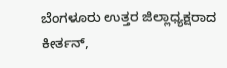ಬೆಂಗಳೂರು ಉತ್ತರ ಜಿಲ್ಲಾಧ್ಯಕ್ಷರಾದ ಕೀರ್ತನ್,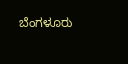ಬೆಂಗಳೂರು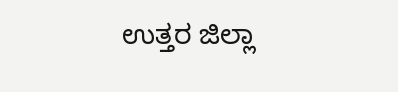ಉತ್ತರ ಜಿಲ್ಲಾ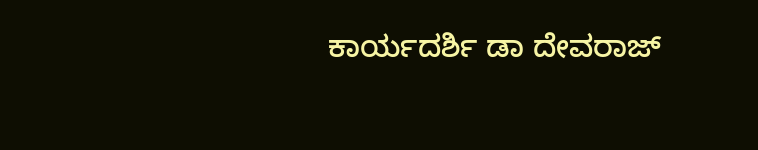ಕಾರ್ಯದರ್ಶಿ ಡಾ ದೇವರಾಜ್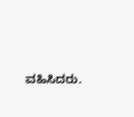ವಹಿಸಿದರು.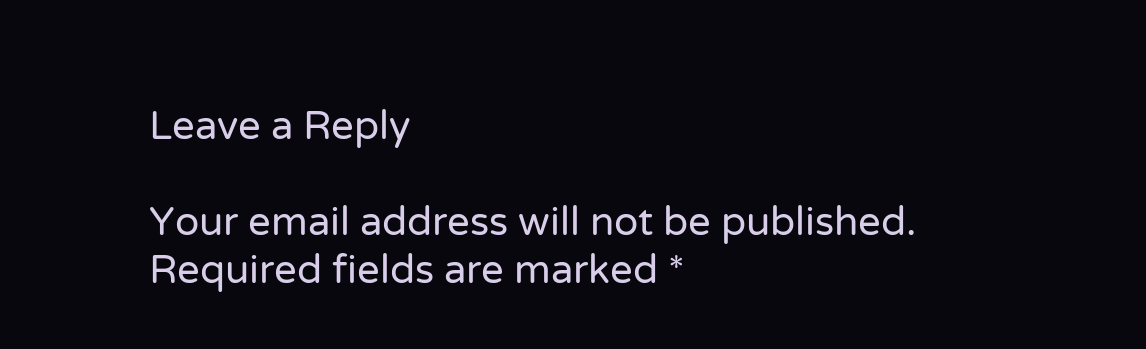Leave a Reply

Your email address will not be published. Required fields are marked *